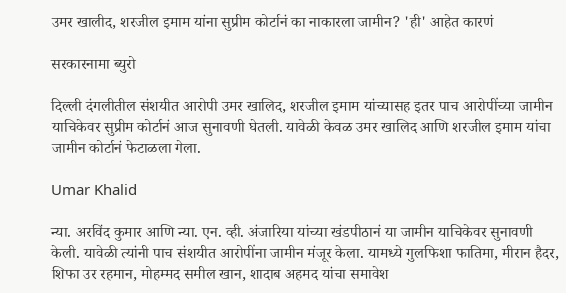उमर खालीद, शरजील इमाम यांना सुप्रीम कोर्टानं का नाकारला जामीन? 'ही' आहेत कारणं

सरकारनामा ब्युरो

दिल्ली दंगलीतील संशयीत आरोपी उमर खालिद, शरजील इमाम यांच्यासह इतर पाच आरोपींच्या जामीन याचिकेवर सुप्रीम कोर्टानं आज सुनावणी घेतली. यावेळी केवळ उमर खालिद आणि शरजील इमाम यांचा जामीन कोर्टानं फेटाळला गेला.

Umar Khalid

न्या. अरविंद कुमार आणि न्या. एन. व्ही. अंजारिया यांच्या खंडपीठानं या जामीन याचिकेवर सुनावणी केली. यावेळी त्यांनी पाच संशयीत आरोपींना जामीन मंजूर केला. यामध्ये गुलफिशा फातिमा, मीरान हैदर, शिफा उर रहमान, मोहम्मद समील खान, शादाब अहमद यांचा समावेश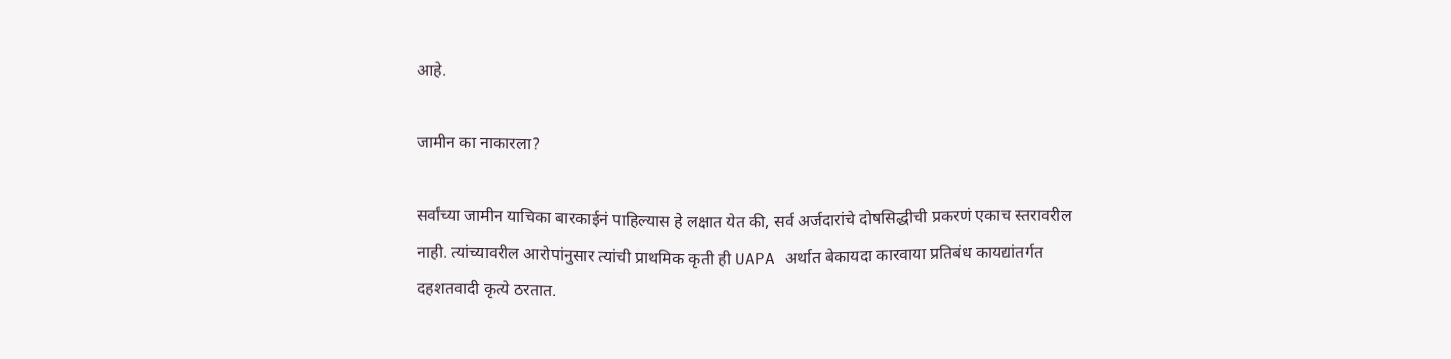आहे.

जामीन का नाकारला?

सर्वांच्या जामीन याचिका बारकाईनं पाहिल्यास हे लक्षात येत की, सर्व अर्जदारांचे दोषसिद्धीची प्रकरणं एकाच स्तरावरील नाही. त्यांच्यावरील आरोपांनुसार त्यांची प्राथमिक कृती ही UAPA अर्थात बेकायदा कारवाया प्रतिबंध कायद्यांतर्गत दहशतवादी कृत्ये ठरतात.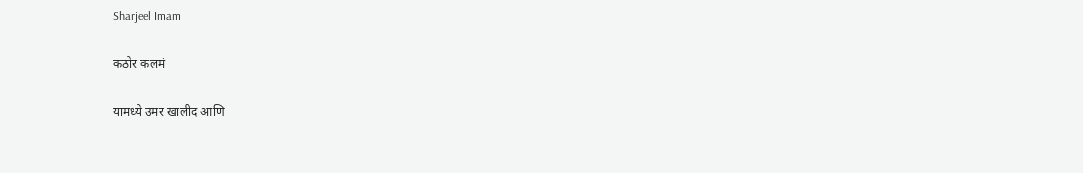Sharjeel Imam

कठोर कलमं

यामध्ये उमर खालीद आणि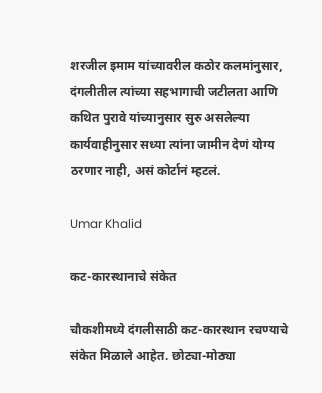शरजील इमाम यांच्यावरील कठोर कलमांनुसार, दंगलीतील त्यांच्या सहभागाची जटीलता आणि कथित पुरावे यांच्यानुसार सुरु असलेल्या कार्यवाहीनुसार सध्या त्यांना जामीन देणं योग्य ठरणार नाही, असं कोर्टानं म्हटलं.

Umar Khalid

कट-कारस्थानाचे संकेत

चौकशीमध्ये दंगलीसाठी कट-कारस्थान रचण्याचे संकेत मिळाले आहेत. छोट्या-मोठ्या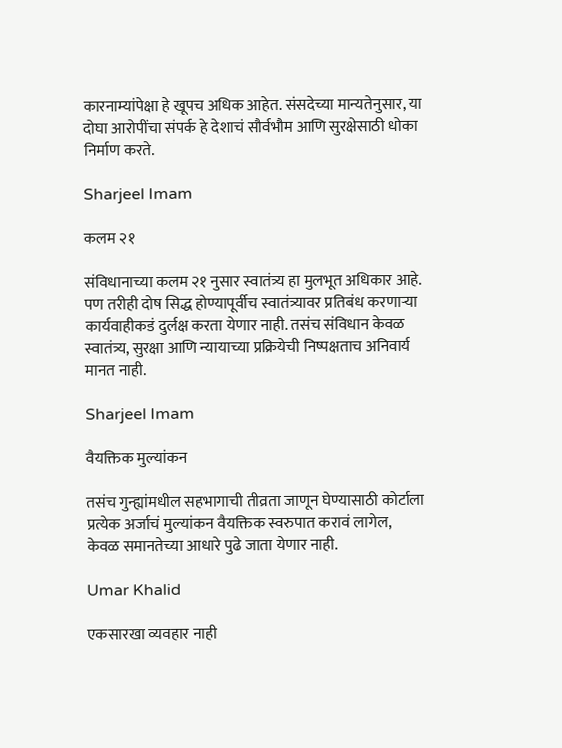कारनाम्यांपेक्षा हे खूपच अधिक आहेत. संसदेच्या मान्यतेनुसार, या दोघा आरोपींचा संपर्क हे देशाचं सौर्वभौम आणि सुरक्षेसाठी धोका निर्माण करते.

Sharjeel Imam

कलम २१

संविधानाच्या कलम २१ नुसार स्वातंत्र्य हा मुलभूत अधिकार आहे. पण तरीही दोष सिद्ध होण्यापूर्वीच स्वातंत्र्यावर प्रतिबंध करणाऱ्या कार्यवाहीकडं दुर्लक्ष करता येणार नाही. तसंच संविधान केवळ स्वातंत्र्य, सुरक्षा आणि न्यायाच्या प्रक्रियेची निष्पक्षताच अनिवार्य मानत नाही.

Sharjeel Imam

वैयक्तिक मुल्यांकन

तसंच गुन्ह्यांमधील सहभागाची तीव्रता जाणून घेण्यासाठी कोर्टाला प्रत्येक अर्जाचं मुल्यांकन वैयक्तिक स्वरुपात करावं लागेल, केवळ समानतेच्या आधारे पुढे जाता येणार नाही.

Umar Khalid

एकसारखा व्यवहार नाही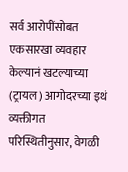सर्व आरोपींसोबत एकसारखा व्यवहार केल्यानं खटल्याच्या (ट्रायल) आगोदरच्या इथं व्यक्तीगत परिस्थितीनुसार, वेगळी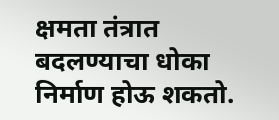क्षमता तंत्रात बदलण्याचा धोका निर्माण होऊ शकतो.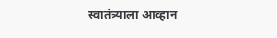स्वातंत्र्याला आव्हान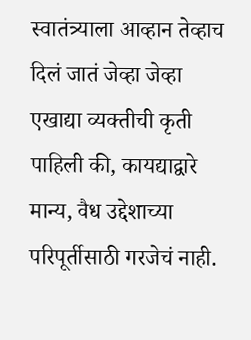स्वातंत्र्याला आव्हान तेव्हाच दिलं जातं जेव्हा जेव्हा एखाद्या व्यक्तीची कृती पाहिली की, कायद्याद्वारे मान्य, वैध उद्देशाच्या परिपूर्तीसाठी गरजेचं नाही.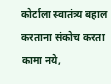कोर्टाला स्वातंत्र्य बहाल करताना संकोच करता कामा नये,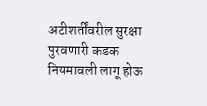अटीशर्तींवरील सुरक्षा पुरवणारी कडक नियमावली लागू होऊ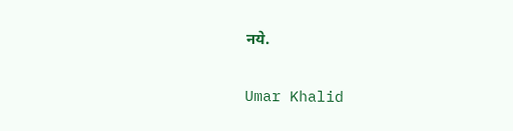नये.

Umar Khalid